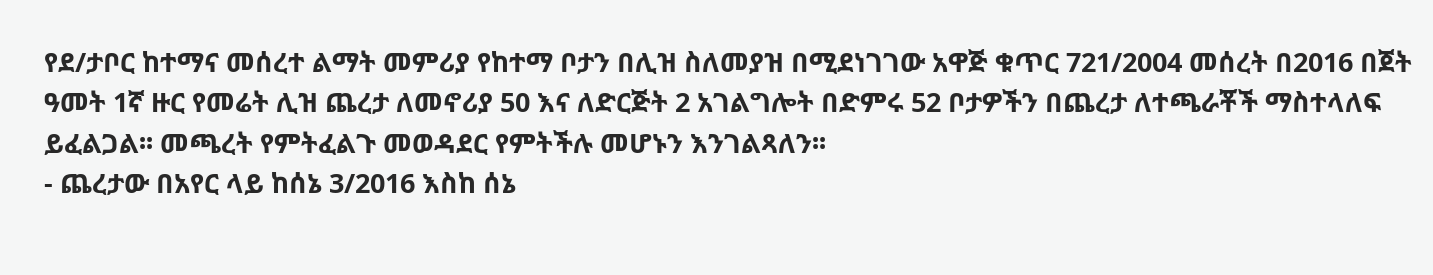የደ/ታቦር ከተማና መሰረተ ልማት መምሪያ የከተማ ቦታን በሊዝ ስለመያዝ በሚደነገገው አዋጅ ቁጥር 721/2004 መሰረት በ2016 በጀት ዓመት 1ኛ ዙር የመሬት ሊዝ ጨረታ ለመኖሪያ 50 እና ለድርጅት 2 አገልግሎት በድምሩ 52 ቦታዎችን በጨረታ ለተጫራቾች ማስተላለፍ ይፈልጋል፡፡ መጫረት የምትፈልጉ መወዳደር የምትችሉ መሆኑን እንገልጻለን፡፡
- ጨረታው በአየር ላይ ከሰኔ 3/2016 እስከ ሰኔ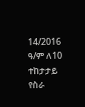14/2016 ዓ/ም ለ10 ተከታታይ የስራ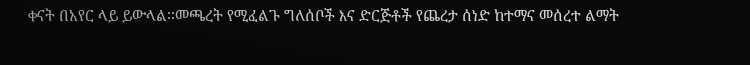ቀናት በአየር ላይ ይውላል፡፡መጫረት የሚፈልጉ ግለሰቦች እና ድርጅቶች የጨረታ ሰነድ ከተማና መሰረተ ልማት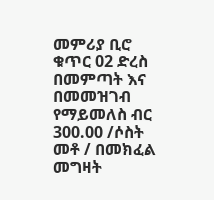መምሪያ ቢሮ ቁጥር 02 ድረስ በመምጣት እና በመመዝገብ የማይመለስ ብር 300.00 /ሶስት መቶ / በመክፈል መግዛት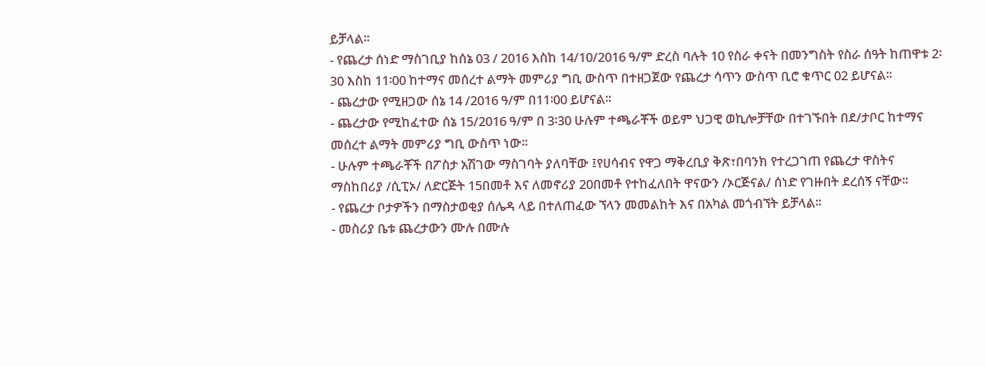ይቻላል፡፡
- የጨረታ ሰነድ ማስገቢያ ከሰኔ 03 / 2016 እስከ 14/10/2016 ዓ/ም ድረስ ባሉት 10 የስራ ቀናት በመንግስት የስራ ሰዓት ከጠዋቱ 2፡30 እስከ 11፡00 ከተማና መሰረተ ልማት መምሪያ ግቢ ውስጥ በተዘጋጀው የጨረታ ሳጥን ውስጥ ቢሮ ቁጥር 02 ይሆናል፡፡
- ጨረታው የሚዘጋው ሰኔ 14 /2016 ዓ/ም በ11፡00 ይሆናል፡፡
- ጨረታው የሚከፈተው ሰኔ 15/2016 ዓ/ም በ 3፡30 ሁሉም ተጫራቾች ወይም ህጋዊ ወኪሎቻቸው በተገኙበት በደ/ታቦር ከተማና መሰረተ ልማት መምሪያ ግቢ ውስጥ ነው፡፡
- ሁሉም ተጫራቾች በፖስታ አሽገው ማስገባት ያለባቸው ፤የሀሳብና የዋጋ ማቅረቢያ ቅጽ፣በባንክ የተረጋገጠ የጨረታ ዋስትና ማስከበሪያ /ሲፒኦ/ ለድርጅት 15በመቶ እና ለመኖሪያ 20በመቶ የተከፈለበት ዋናውን /ኦርጅናል/ ሰነድ የገዙበት ደረሰኝ ናቸው፡፡
- የጨረታ ቦታዎችን በማስታወቂያ ሰሌዳ ላይ በተለጠፈው ኘላን መመልከት እና በአካል መጎብኘት ይቻላል፡፡
- መስሪያ ቤቱ ጨረታውን ሙሉ በሙሉ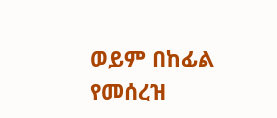ወይም በከፊል የመሰረዝ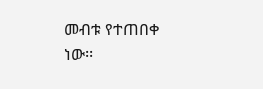መብቱ የተጠበቀ ነው፡፡